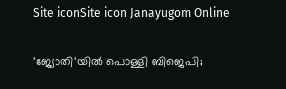Site iconSite icon Janayugom Online

‘ജ്യോതി‘യില്‍ പൊള്ളി ബിജെപി;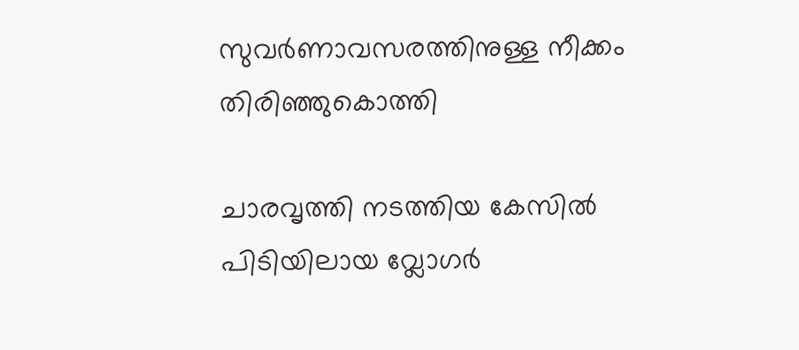സുവര്‍ണാവസരത്തിനുള്ള നീക്കം തിരിഞ്ഞുകൊത്തി

ചാരവൃത്തി നടത്തിയ കേസില്‍ പിടിയിലായ വ്ലോഗര്‍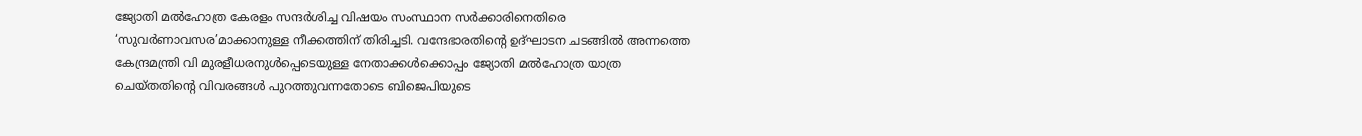ജ്യോതി മല്‍ഹോത്ര കേരളം സന്ദര്‍ശിച്ച വിഷയം സംസ്ഥാന സര്‍ക്കാരിനെതിരെ ‘സുവര്‍ണാവസര’മാക്കാനുള്ള നീക്കത്തിന് തിരിച്ചടി. വന്ദേഭാരതിന്റെ ഉദ്ഘാടന ചടങ്ങില്‍ അന്നത്തെ കേന്ദ്രമന്ത്രി വി മുരളീധരനുള്‍പ്പെടെയുള്ള നേതാക്കള്‍ക്കൊപ്പം ജ്യോതി മല്‍ഹോത്ര യാത്ര ചെയ്തതിന്റെ വിവരങ്ങള്‍ പുറത്തുവന്നതോടെ ബിജെപിയുടെ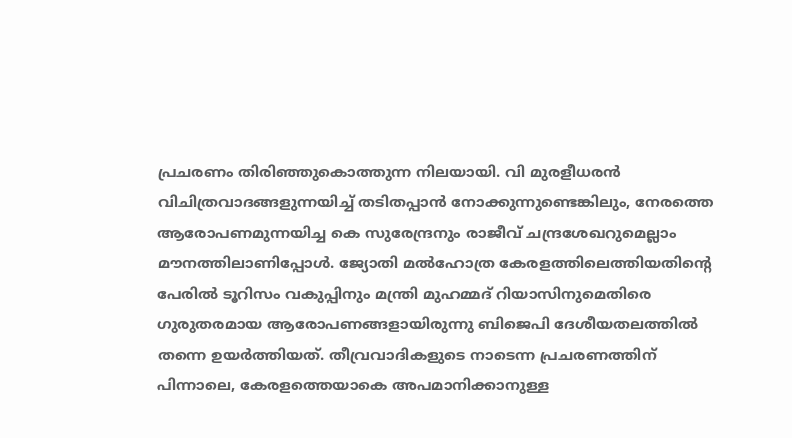പ്രചരണം തിരിഞ്ഞുകൊത്തുന്ന നിലയായി. വി മുരളീധരന്‍ വിചിത്രവാദങ്ങളുന്നയിച്ച് തടിതപ്പാന്‍ നോക്കുന്നുണ്ടെങ്കിലും, നേരത്തെ ആരോപണമുന്നയിച്ച കെ സുരേന്ദ്രനും രാജീവ് ചന്ദ്രശേഖറുമെല്ലാം മൗനത്തിലാണിപ്പോള്‍. ജ്യോതി മല്‍ഹോത്ര കേരളത്തിലെത്തിയതിന്റെ പേരില്‍ ടൂറിസം വകുപ്പിനും മന്ത്രി മുഹമ്മദ് റിയാസിനുമെതിരെ ഗുരുതരമായ ആരോപണങ്ങളായിരുന്നു ബിജെപി ദേശീയതലത്തില്‍ തന്നെ ഉയര്‍ത്തിയത്. തീവ്രവാദികളുടെ നാടെന്ന പ്രചരണത്തിന് പിന്നാലെ, കേരളത്തെയാകെ അപമാനിക്കാനുള്ള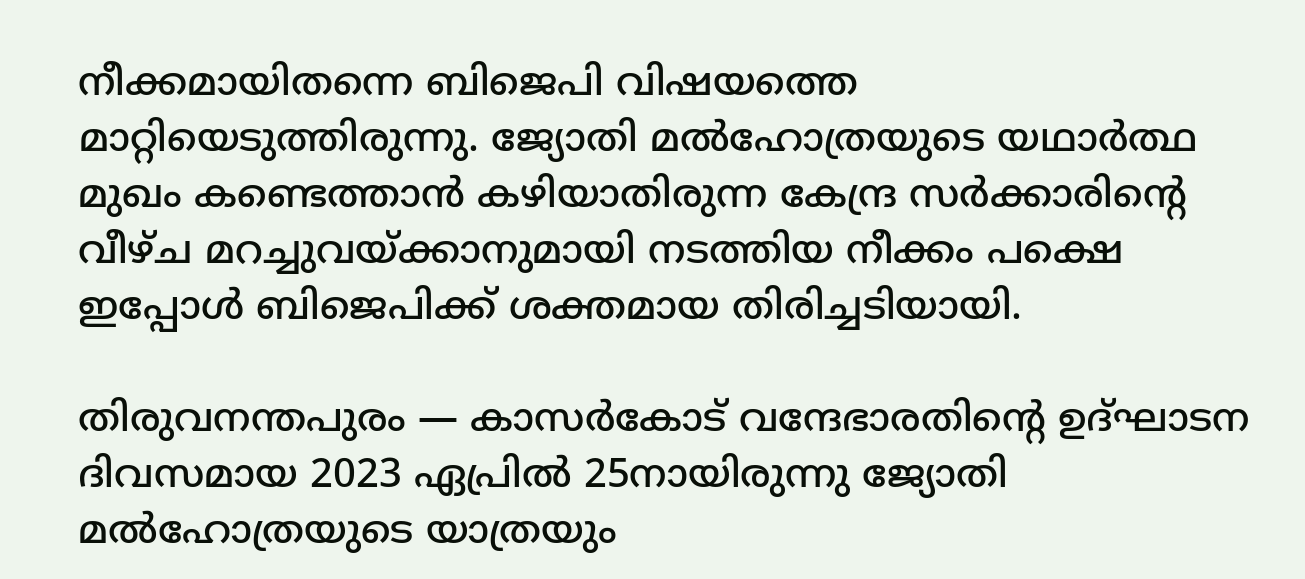നീക്കമായിതന്നെ ബിജെപി വിഷയത്തെ മാറ്റിയെടുത്തിരുന്നു. ജ്യോതി മല്‍ഹോത്രയുടെ യഥാര്‍ത്ഥ മുഖം കണ്ടെത്താന്‍ കഴിയാതിരുന്ന കേന്ദ്ര സര്‍ക്കാരിന്റെ വീഴ്ച മറച്ചുവയ്ക്കാനുമായി നടത്തിയ നീക്കം പക്ഷെ ഇപ്പോള്‍ ബിജെപിക്ക് ശക്തമായ തിരിച്ചടിയായി.

തിരുവനന്തപുരം — കാസർകോട് വന്ദേഭാരതിന്റെ ഉദ്ഘാടന ദിവസമായ 2023 ഏപ്രില്‍ 25നായിരുന്നു ജ്യോതി മല്‍ഹോത്രയുടെ യാത്രയും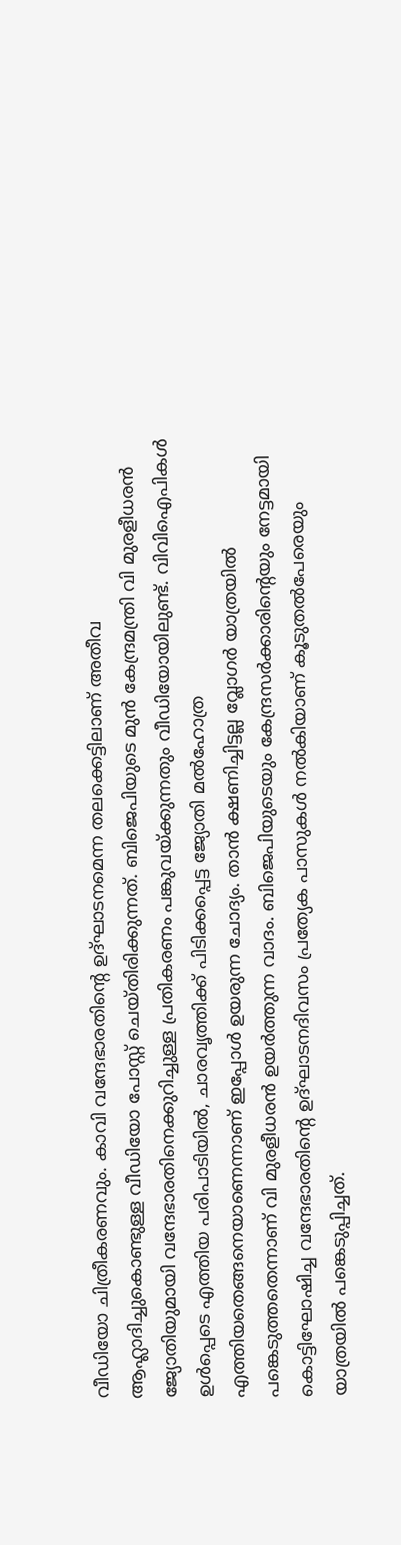വീഡിയോ ചിത്രീകരണവും. കാവി വന്ദേഭാരതിന്റെ ഉദ്ഘാടനമെന്ന തലക്കെട്ടിലാണ് അതീവ ആഹ്ലാദിച്ചുകൊണ്ടുള്ള വീഡിയോ പോസ്റ്റ് ചെയ്തിരിക്കുന്നത്. ബിജെപിയുടെ മുന്‍ കേന്ദ്രമന്ത്രി വി മുരളീധരന്‍ ജ്യോതിയുമായി വന്ദേഭാരതിനെക്കുറിച്ചുള്ള പ്രതികരണം പങ്കുവയ്ക്കുന്നതും വീഡിയോയിലുണ്ട്. വിവിഐപികള്‍ ഉള്‍പ്പെടെ എത്തിയ പരിപാടിയില്‍, ചാരവൃത്തിക്ക് പിടിക്കപ്പെട്ട ജ്യോതി മല്‍ഹോത്ര എത്തിയതെങ്ങനെയാണെന്നാണ് ഇപ്പോള്‍ ഉയരുന്ന ചോദ്യം. താന്‍ ക്ഷണിച്ചിട്ടല്ല വ്ലോഗര്‍ യാത്രയില്‍ പങ്കെടുത്തതെന്നാണ് വി മുരളീധരന്‍ ഉയര്‍ത്തുന്ന വാദം. ബിജെപിയുടെയും കേന്ദ്രസര്‍ക്കാരിന്റെയും നേട്ടമായി കൊട്ടിഘോഷിച്ച വന്ദേഭാരതിന്റെ ഉദ്ഘാടനദിവസം പ്രത്യേക പാസുകള്‍ നല്‍കിയാണ് കൂടുതല്‍പേരെയും യാത്രയില്‍ പങ്കെടുപ്പിച്ചത്.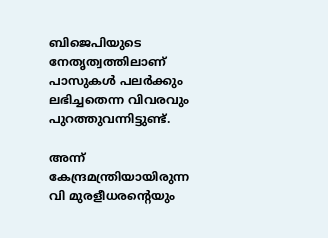ബിജെപിയുടെ നേതൃത്വത്തിലാണ് പാസുകള്‍ പലര്‍ക്കും ലഭിച്ചതെന്ന വിവരവും പുറത്തുവന്നിട്ടുണ്ട്.

അന്ന് കേന്ദ്രമന്ത്രിയായിരുന്ന വി മുരളീധരന്റെയും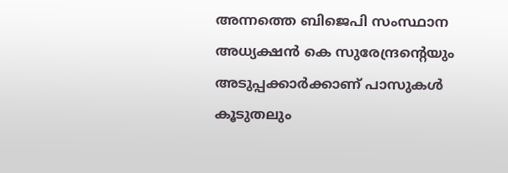അന്നത്തെ ബിജെപി സംസ്ഥാന അധ്യക്ഷന്‍ കെ സുരേന്ദ്രന്റെയും അടുപ്പക്കാര്‍ക്കാണ് പാസുകള്‍ കൂടുതലും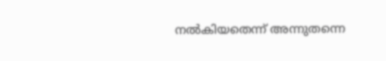നല്‍കിയതെന്ന് അന്നുതന്നെ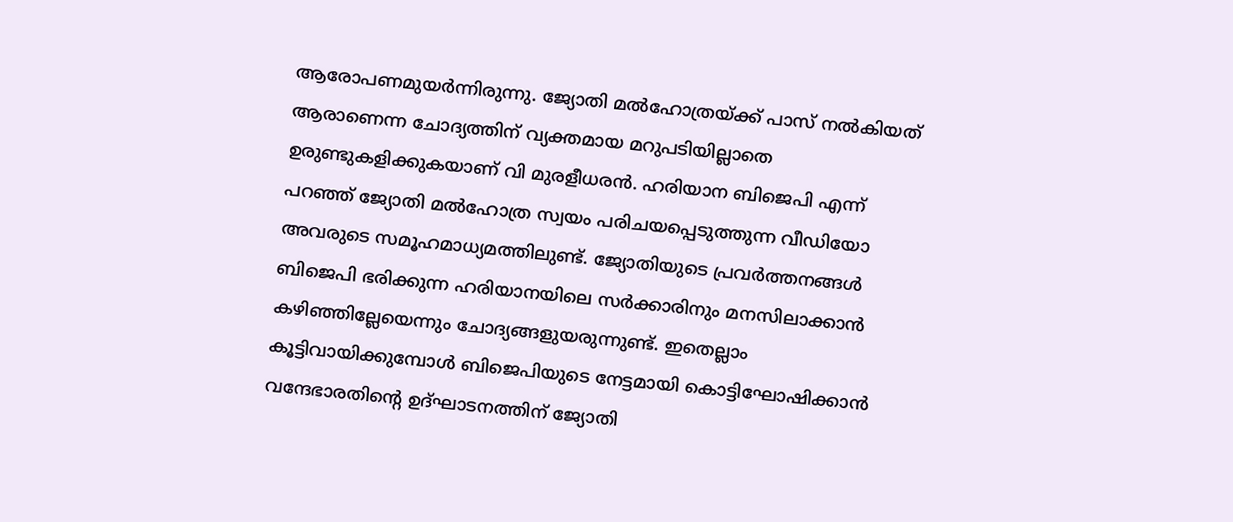ആരോപണമുയര്‍ന്നിരുന്നു. ജ്യോതി മല്‍ഹോത്രയ്ക്ക് പാസ് നല്‍കിയത് ആരാണെന്ന ചോദ്യത്തിന് വ്യക്തമായ മറുപടിയില്ലാതെ ഉരുണ്ടുകളിക്കുകയാണ് വി മുരളീധരന്‍. ഹരിയാന ബിജെപി എന്ന് പറഞ്ഞ് ജ്യോതി മല്‍ഹോത്ര സ്വയം പരിചയപ്പെടുത്തുന്ന വീഡിയോ അവരുടെ സമൂഹമാധ്യമത്തിലുണ്ട്. ജ്യോതിയുടെ പ്രവര്‍ത്തനങ്ങള്‍ ബിജെപി ഭരിക്കുന്ന ഹരിയാനയിലെ സര്‍ക്കാരിനും മനസിലാക്കാന്‍ കഴിഞ്ഞില്ലേയെന്നും ചോദ്യങ്ങളുയരുന്നുണ്ട്. ഇതെല്ലാം കൂട്ടിവായിക്കുമ്പോള്‍ ബിജെപിയുടെ നേട്ടമായി കൊട്ടിഘോഷിക്കാന്‍ വന്ദേഭാരതിന്റെ ഉദ്ഘാടനത്തിന് ജ്യോതി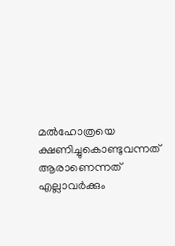മല്‍ഹോത്രയെ ക്ഷണിച്ചുകൊണ്ടുവന്നത് ആരാണെന്നത് എല്ലാവര്‍ക്കും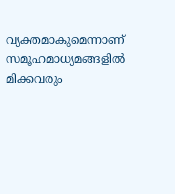വ്യക്തമാകുമെന്നാണ് സമൂഹമാധ്യമങ്ങളില്‍ മിക്കവരും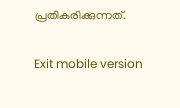പ്രതികരിക്കുന്നത്.

Exit mobile version